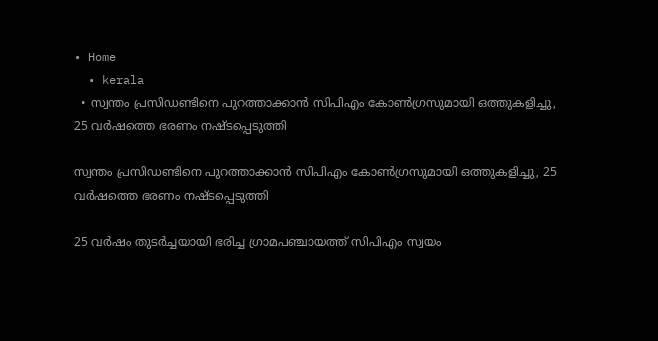• Home
  • kerala
  • സ്വന്തം പ്രസിഡണ്ടിനെ പുറത്താക്കാന്‍ സിപിഎം കോണ്‍ഗ്രസുമായി ഒത്തുകളിച്ചു, 25 വര്‍ഷത്തെ ഭരണം നഷ്ടപ്പെടുത്തി

സ്വന്തം പ്രസിഡണ്ടിനെ പുറത്താക്കാന്‍ സിപിഎം കോണ്‍ഗ്രസുമായി ഒത്തുകളിച്ചു, 25 വര്‍ഷത്തെ ഭരണം നഷ്ടപ്പെടുത്തി

25 വര്‍ഷം തുടര്‍ച്ചയായി ഭരിച്ച ഗ്രാമപഞ്ചായത്ത് സിപിഎം സ്വയം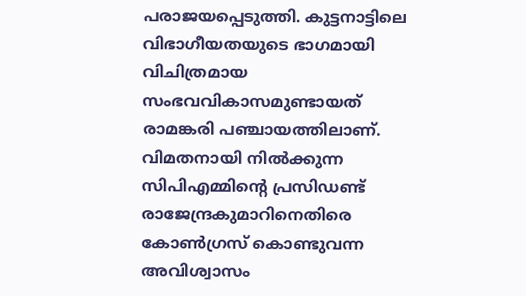പരാജയപ്പെടുത്തി. കുട്ടനാട്ടിലെ വിഭാഗീയതയുടെ ഭാഗമായി വിചിത്രമായ സംഭവവികാസമുണ്ടായത് രാമങ്കരി പഞ്ചായത്തിലാണ്. വിമതനായി നില്‍ക്കുന്ന സിപിഎമ്മിന്റെ പ്രസിഡണ്ട് രാജേന്ദ്രകുമാറിനെതിരെ കോണ്‍ഗ്രസ് കൊണ്ടുവന്ന അവിശ്വാസം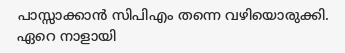പാസ്സാക്കാന്‍ സിപിഎം തന്നെ വഴിയൊരുക്കി. ഏറെ നാളായി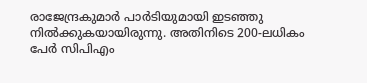രാജേന്ദ്രകുമാര്‍ പാര്‍ടിയുമായി ഇടഞ്ഞു നില്‍ക്കുകയായിരുന്നു. അതിനിടെ 200-ലധികം പേര്‍ സിപിഎം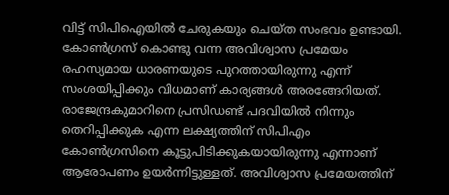വിട്ട് സിപിഐയില്‍ ചേരുകയും ചെയ്ത സംഭവം ഉണ്ടായി.
കോണ്‍ഗ്രസ് കൊണ്ടു വന്ന അവിശ്വാസ പ്രമേയം രഹസ്യമായ ധാരണയുടെ പുറത്തായിരുന്നു എന്ന് സംശയിപ്പിക്കും വിധമാണ് കാര്യങ്ങള്‍ അരങ്ങേറിയത്. രാജേന്ദ്രകുമാറിനെ പ്രസിഡണ്ട് പദവിയില്‍ നിന്നും തെറിപ്പിക്കുക എന്ന ലക്ഷ്യത്തിന് സിപിഎം കോണ്‍ഗ്രസിനെ കൂട്ടുപിടിക്കുകയായിരുന്നു എന്നാണ് ആരോപണം ഉയര്‍ന്നിട്ടുള്ളത്. അവിശ്വാസ പ്രമേയത്തിന്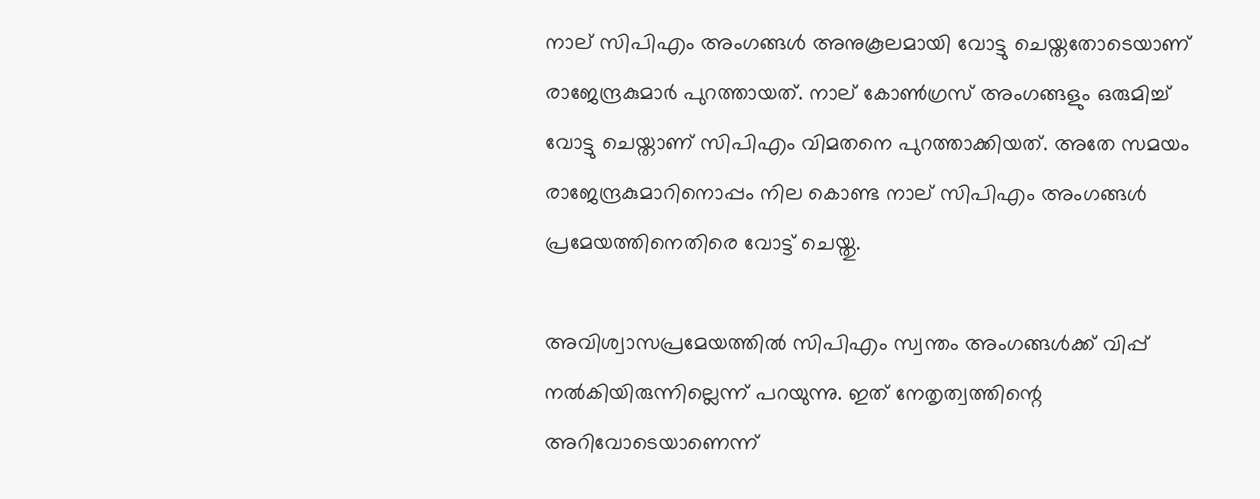നാല് സിപിഎം അംഗങ്ങള്‍ അനുകൂലമായി വോട്ടു ചെയ്തതോടെയാണ് രാജേന്ദ്രകുമാര്‍ പുറത്തായത്. നാല് കോണ്‍ഗ്രസ് അംഗങ്ങളും ഒരുമിച്ച് വോട്ടു ചെയ്താണ് സിപിഎം വിമതനെ പുറത്താക്കിയത്. അതേ സമയം രാജേന്ദ്രകുമാറിനൊപ്പം നില കൊണ്ട നാല് സിപിഎം അംഗങ്ങള്‍ പ്രമേയത്തിനെതിരെ വോട്ട് ചെയ്തു.

അവിശ്വാസപ്രമേയത്തില്‍ സിപിഎം സ്വന്തം അംഗങ്ങള്‍ക്ക് വിപ്പ് നല്‍കിയിരുന്നില്ലെന്ന് പറയുന്നു. ഇത് നേതൃത്വത്തിന്റെ അറിവോടെയാണെന്ന്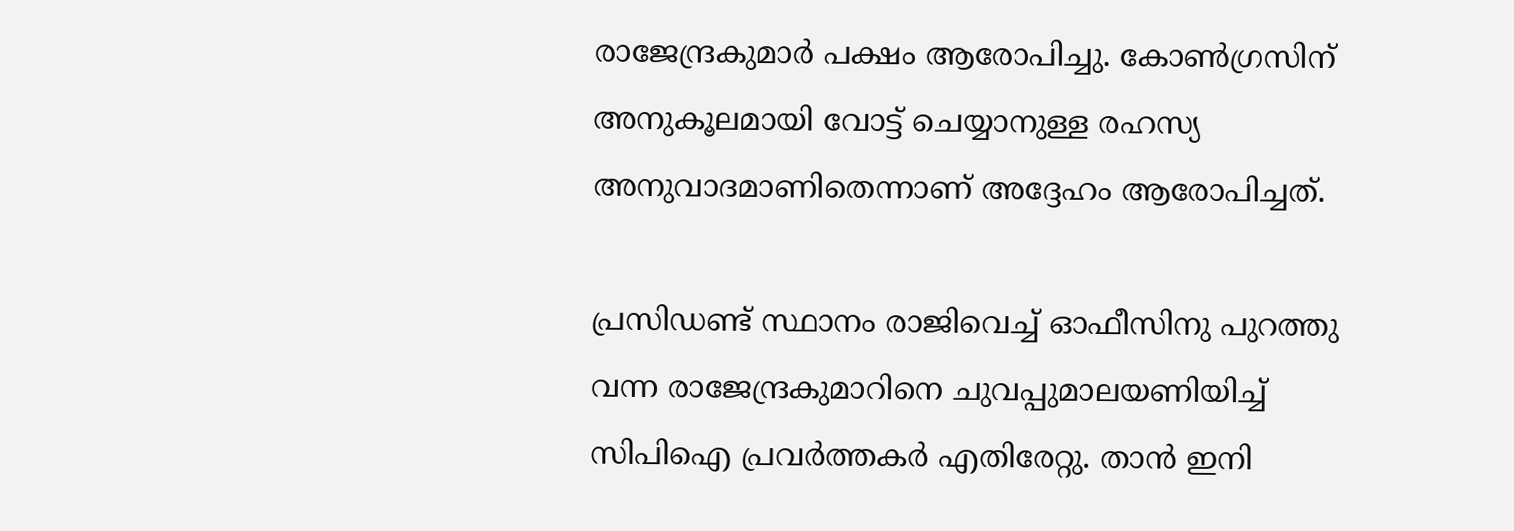രാജേന്ദ്രകുമാര്‍ പക്ഷം ആരോപിച്ചു. കോണ്‍ഗ്രസിന് അനുകൂലമായി വോട്ട് ചെയ്യാനുള്ള രഹസ്യ അനുവാദമാണിതെന്നാണ് അദ്ദേഹം ആരോപിച്ചത്.

പ്രസിഡണ്ട് സ്ഥാനം രാജിവെച്ച് ഓഫീസിനു പുറത്തു വന്ന രാജേന്ദ്രകുമാറിനെ ചുവപ്പുമാലയണിയിച്ച് സിപിഐ പ്രവര്‍ത്തകര്‍ എതിരേറ്റു. താന്‍ ഇനി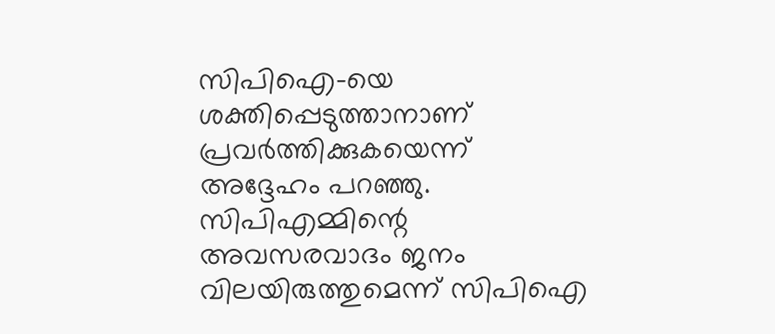സിപിഐ-യെ ശക്തിപ്പെടുത്താനാണ് പ്രവര്‍ത്തിക്കുകയെന്ന് അദ്ദേഹം പറഞ്ഞു. സിപിഎമ്മിന്റെ അവസരവാദം ജനം വിലയിരുത്തുമെന്ന് സിപിഐ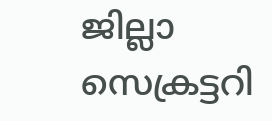ജില്ലാ സെക്രട്ടറി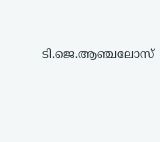ടി.ജെ.ആഞ്ചലോസ്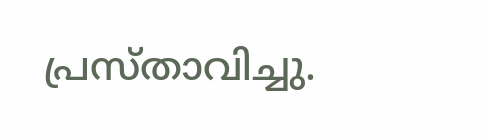പ്രസ്താവിച്ചു.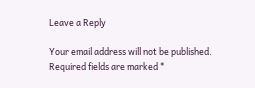Leave a Reply

Your email address will not be published. Required fields are marked *